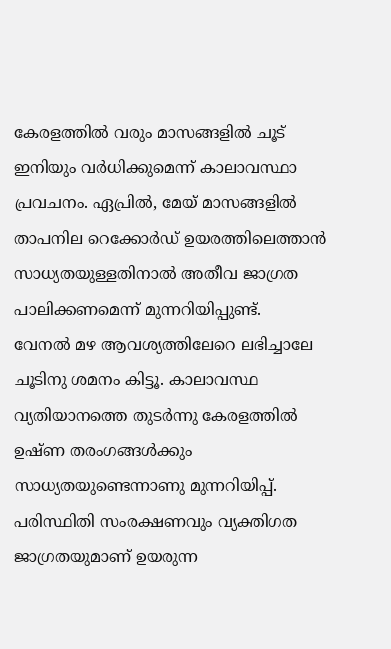കേരളത്തിൽ വരും മാസങ്ങളിൽ ചൂട് ഇനിയും വർധിക്കുമെന്ന് കാലാവസ്ഥാ പ്രവചനം. ഏപ്രിൽ, മേയ് മാസങ്ങളിൽ താപനില റെക്കോർഡ് ഉയരത്തിലെത്താൻ സാധ്യതയുള്ളതിനാൽ അതീവ ജാഗ്രത പാലിക്കണമെന്ന് മുന്നറിയിപ്പുണ്ട്.
വേനൽ മഴ ആവശ്യത്തിലേറെ ലഭിച്ചാലേ ചൂടിനു ശമനം കിട്ടൂ. കാലാവസ്ഥ വ്യതിയാനത്തെ തുടർന്നു കേരളത്തിൽ ഉഷ്ണ തരംഗങ്ങൾക്കും സാധ്യതയുണ്ടെന്നാണു മുന്നറിയിപ്പ്. പരിസ്ഥിതി സംരക്ഷണവും വ്യക്തിഗത ജാഗ്രതയുമാണ് ഉയരുന്ന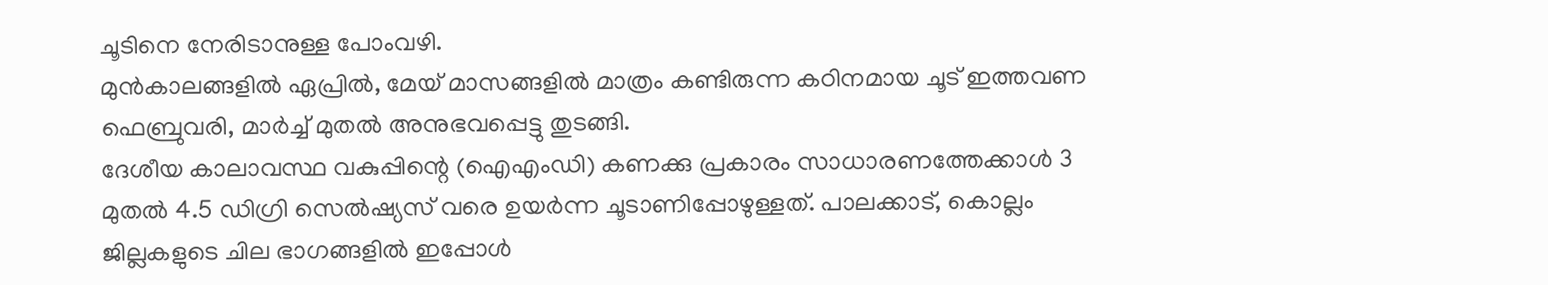ചൂടിനെ നേരിടാനുള്ള പോംവഴി.
മുൻകാലങ്ങളിൽ ഏപ്രിൽ, മേയ് മാസങ്ങളിൽ മാത്രം കണ്ടിരുന്ന കഠിനമായ ചൂട് ഇത്തവണ ഫെബ്രുവരി, മാർച്ച് മുതൽ അനുഭവപ്പെട്ടു തുടങ്ങി.
ദേശീയ കാലാവസ്ഥ വകുപ്പിന്റെ (ഐഎംഡി) കണക്കു പ്രകാരം സാധാരണത്തേക്കാൾ 3 മുതൽ 4.5 ഡിഗ്രി സെൽഷ്യസ് വരെ ഉയർന്ന ചൂടാണിപ്പോഴുള്ളത്. പാലക്കാട്, കൊല്ലം ജില്ലകളുടെ ചില ഭാഗങ്ങളിൽ ഇപ്പോൾ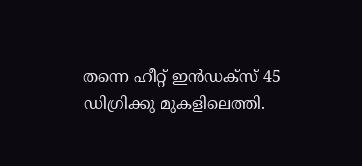തന്നെ ഹീറ്റ് ഇൻഡക്സ് 45 ഡിഗ്രിക്കു മുകളിലെത്തി.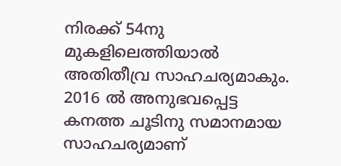നിരക്ക് 54നു മുകളിലെത്തിയാൽ അതിതീവ്ര സാഹചര്യമാകും.
2016 ൽ അനുഭവപ്പെട്ട കനത്ത ചൂടിനു സമാനമായ സാഹചര്യമാണ്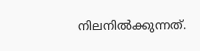നിലനിൽക്കുന്നത്.